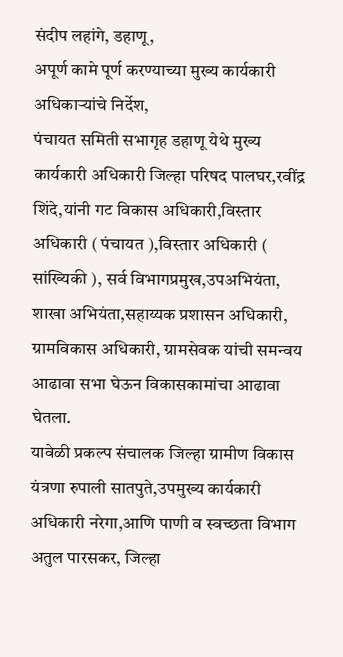संदीप लहांगे, डहाणू,
अपूर्ण कामे पूर्ण करण्याच्या मुख्य कार्यकारी अधिकाऱ्यांचे निर्देश,
पंचायत समिती सभागृह डहाणू येथे मुख्य कार्यकारी अधिकारी जिल्हा परिषद पालघर,रवींद्र शिंदे,यांनी गट विकास अधिकारी,विस्तार अधिकारी ( पंचायत ),विस्तार अधिकारी ( सांख्यिकी ), सर्व विभागप्रमुख,उपअभियंता, शाखा अभियंता,सहाय्यक प्रशासन अधिकारी, ग्रामविकास अधिकारी, ग्रामसेवक यांची समन्वय आढावा सभा घेऊन विकासकामांचा आढावा घेतला.
यावेळी प्रकल्प संचालक जिल्हा ग्रामीण विकास यंत्रणा रुपाली सातपुते,उपमुख्य कार्यकारी अधिकारी नरेगा,आणि पाणी व स्वच्छता विभाग अतुल पारसकर, जिल्हा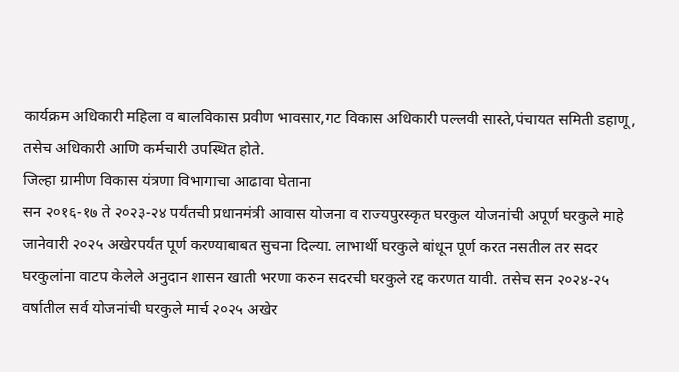कार्यक्रम अधिकारी महिला व बालविकास प्रवीण भावसार,गट विकास अधिकारी पल्लवी सास्ते,पंचायत समिती डहाणू, तसेच अधिकारी आणि कर्मचारी उपस्थित होते.
जिल्हा ग्रामीण विकास यंत्रणा विभागाचा आढावा घेताना
सन २०१६-१७ ते २०२३-२४ पर्यंतची प्रधानमंत्री आवास योजना व राज्यपुरस्कृत घरकुल योजनांची अपूर्ण घरकुले माहे जानेवारी २०२५ अखेरपर्यंत पूर्ण करण्याबाबत सुचना दिल्या. लाभार्थी घरकुले बांधून पूर्ण करत नसतील तर सदर घरकुलांना वाटप केलेले अनुदान शासन खाती भरणा करुन सदरची घरकुले रद्द करणत यावी. तसेच सन २०२४-२५ वर्षातील सर्व योजनांची घरकुले मार्च २०२५ अखेर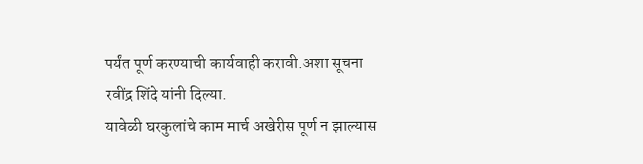पर्यंत पूर्ण करण्याची कार्यवाही करावी.अशा सूचना रवींद्र शिंदे यांनी दिल्या.
यावेळी घरकुलांचे काम मार्च अखेरीस पूर्ण न झाल्यास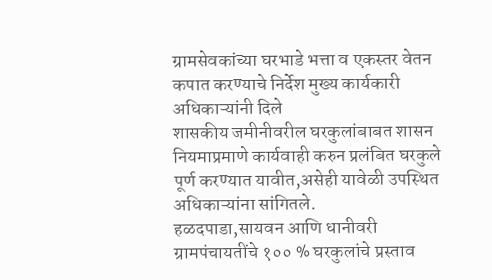ग्रामसेवकांच्या घरभाडे भत्ता व एकस्तर वेतन कपात करण्याचे निर्देश मुख्य कार्यकारी अधिकाऱ्यांनी दिले
शासकीय जमीनीवरील घरकुलांबाबत शासन नियमाप्रमाणे कार्यवाही करुन प्रलंबित घरकुले पूर्ण करण्यात यावीत,असेही यावेळी उपस्थित अधिकाऱ्यांना सांगितले.
हळदपाडा,सायवन आणि धानीवरी ग्रामपंचायतींचे १०० % घरकुलांचे प्रस्ताव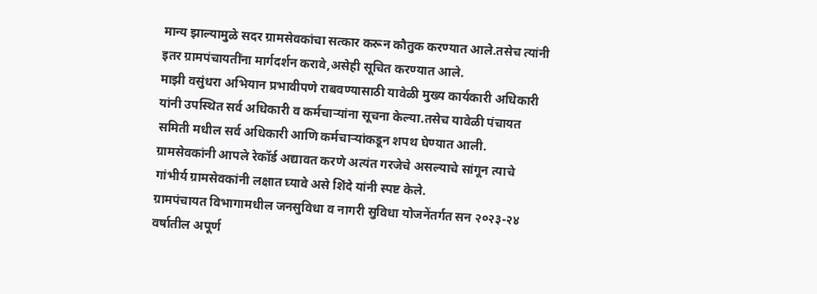मान्य झाल्यामुळे सदर ग्रामसेवकांचा सत्कार करून कौतुक करण्यात आले.तसेच त्यांनी इतर ग्रामपंचायतींना मार्गदर्शन करावे,असेही सूचित करण्यात आले.
माझी वसुंधरा अभियान प्रभावीपणे राबवण्यासाठी यावेळी मुख्य कार्यकारी अधिकारी यांनी उपस्थित सर्व अधिकारी व कर्मचाऱ्यांना सूचना केल्या.तसेच यावेळी पंचायत समिती मधील सर्व अधिकारी आणि कर्मचाऱ्यांकडून शपथ घेण्यात आली.
ग्रामसेवकांनी आपले रेकॉर्ड अद्यावत करणे अत्यंत गरजेचे असल्याचे सांगून त्याचे गांभीर्य ग्रामसेवकांनी लक्षात घ्यावे असे शिंदे यांनी स्पष्ट केले.
ग्रामपंचायत विभागामधील जनसुविधा व नागरी सुविधा योजनेंतर्गत सन २०२३-२४ वर्षातील अपूर्ण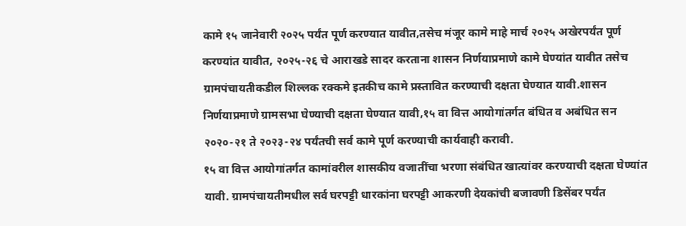कामे १५ जानेवारी २०२५ पर्यंत पूर्ण करण्यात यावीत,तसेच मंजूर कामे माहे मार्च २०२५ अखेरपर्यंत पूर्ण करण्यांत यावीत, २०२५-२६ चे आराखडे सादर करताना शासन निर्णयाप्रमाणे कामे घेण्यांत यावीत तसेच ग्रामपंचायतीकडील शिल्लक रक्कमे इतकीच कामे प्रस्तावित करण्याची दक्षता घेण्यात यावी.शासन निर्णयाप्रमाणे ग्रामसभा घेण्याची दक्षता घेण्यात यावी,१५ वा वित्त आयोगांतर्गत बंधित व अबंधित सन २०२०-२१ ते २०२३-२४ पर्यंतची सर्व कामे पूर्ण करण्याची कार्यवाही करावी.
१५ वा वित्त आयोगांतर्गत कामांवरील शासकीय वजातींचा भरणा संबंधित खात्यांवर करण्याची दक्षता घेण्यांत यावी. ग्रामपंचायतीमधील सर्व घरपट्टी धारकांना घरपट्टी आकरणी देयकांची बजावणी डिसेंबर पर्यंत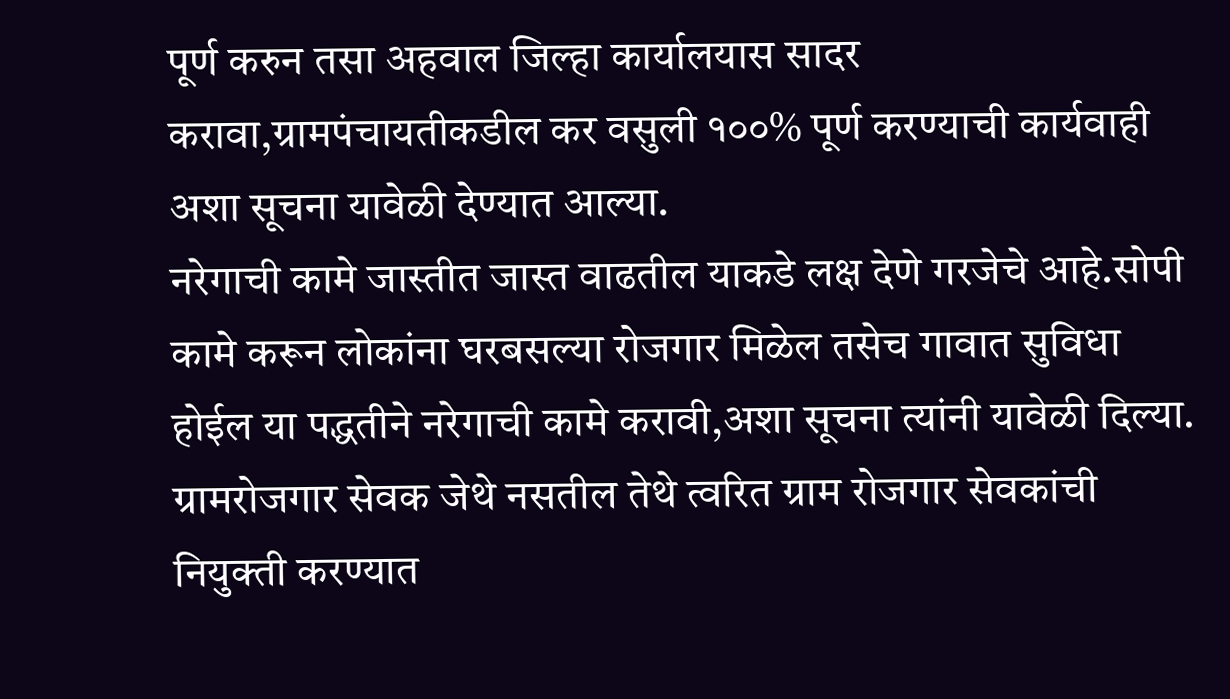पूर्ण करुन तसा अहवाल जिल्हा कार्यालयास सादर करावा,ग्रामपंचायतीकडील कर वसुली १००% पूर्ण करण्याची कार्यवाही अशा सूचना यावेळी देण्यात आल्या.
नरेगाची कामे जास्तीत जास्त वाढतील याकडे लक्ष देणे गरजेचे आहे.सोपी कामे करून लोकांना घरबसल्या रोजगार मिळेल तसेच गावात सुविधा होईल या पद्धतीने नरेगाची कामे करावी,अशा सूचना त्यांनी यावेळी दिल्या.
ग्रामरोजगार सेवक जेथे नसतील तेथे त्वरित ग्राम रोजगार सेवकांची नियुक्ती करण्यात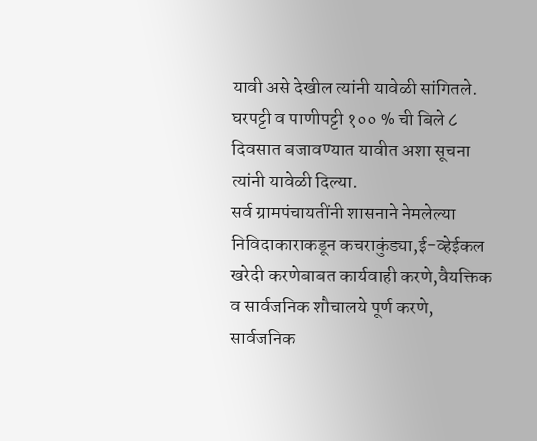यावी असे देखील त्यांनी यावेळी सांगितले.
घरपट्टी व पाणीपट्टी १०० % ची बिले ८ दिवसात बजावण्यात यावीत अशा सूचना त्यांनी यावेळी दिल्या.
सर्व ग्रामपंचायतींनी शासनाने नेमलेल्या निविदाकाराकडून कचराकुंड्या,ई-व्हेईकल खरेदी करणेबाबत कार्यवाही करणे,वैयक्तिक व सार्वजनिक शौचालये पूर्ण करणे,
सार्वजनिक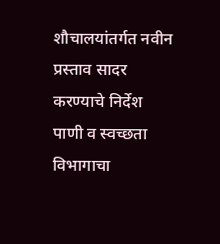शौचालयांतर्गत नवीन प्रस्ताव सादर करण्याचे निर्देश पाणी व स्वच्छता विभागाचा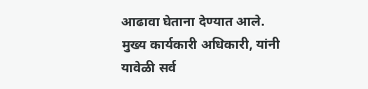आढावा घेताना देण्यात आले.
मुख्य कार्यकारी अधिकारी, यांनी यावेळी सर्व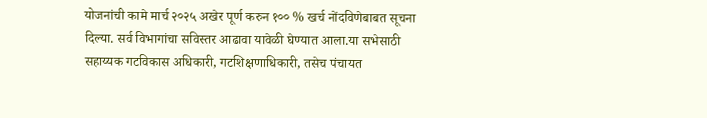योजनांची कामे मार्च २०२५ अखेर पूर्ण करुन १०० % खर्च नोंदविणेबाबत सूचना दिल्या. सर्व विभागांचा सविस्तर आढावा यावेळी घेण्यात आला.या सभेसाठी सहाय्यक गटविकास अधिकारी, गटशिक्षणाधिकारी, तसेच पंचायत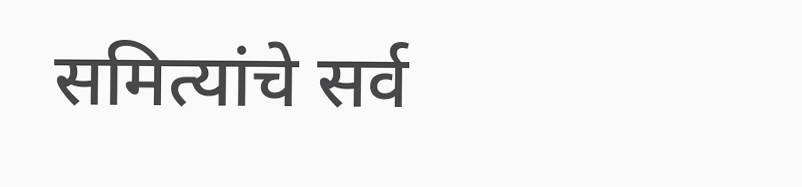समित्यांचे सर्व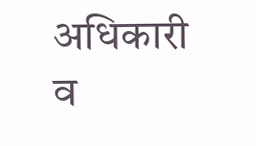अधिकारी व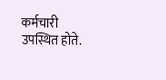कर्मचारी उपस्थित होते.